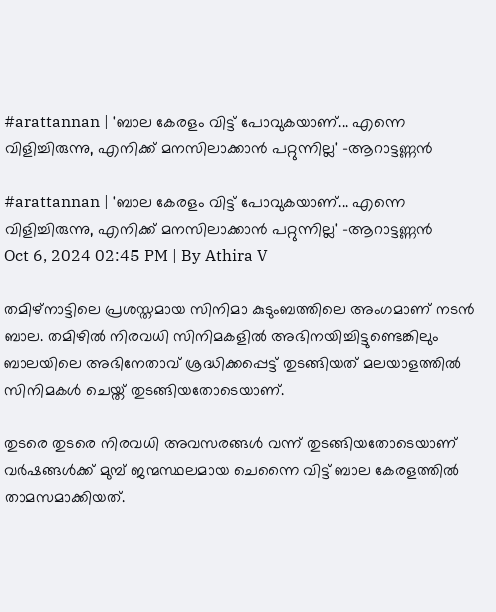#arattannan | 'ബാല കേരളം വിട്ട് പോവുകയാണ്... എന്നെ വിളിച്ചിരുന്നു, എനിക്ക് മനസിലാക്കാൻ പറ്റുന്നില്ല' -ആറാട്ടണ്ണൻ

#arattannan | 'ബാല കേരളം വിട്ട് പോവുകയാണ്... എന്നെ വിളിച്ചിരുന്നു, എനിക്ക് മനസിലാക്കാൻ പറ്റുന്നില്ല' -ആറാട്ടണ്ണൻ
Oct 6, 2024 02:45 PM | By Athira V

തമിഴ്നാട്ടിലെ പ്രശസ്തമായ സിനിമാ കുടുംബത്തിലെ അംഗമാണ് നടൻ ബാല. തമിഴിൽ നിരവധി സിനിമകളിൽ അഭിനയിച്ചിട്ടുണ്ടെങ്കിലും ബാലയിലെ അഭിനേതാവ് ശ്രദ്ധിക്കപ്പെട്ട് തുടങ്ങിയത് മലയാളത്തിൽ സിനിമകൾ ചെയ്ത് തുടങ്ങിയതോടെയാണ്.

തുടരെ തുടരെ നിരവധി അവസരങ്ങൾ വന്ന് തുടങ്ങിയതോടെയാണ് വർഷങ്ങൾക്ക് മുമ്പ് ജന്മസ്ഥലമായ ചെന്നൈ വിട്ട് ബാല കേരളത്തിൽ താമസമാക്കിയത്.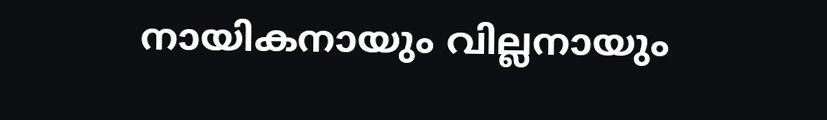നായികനായും വില്ലനായും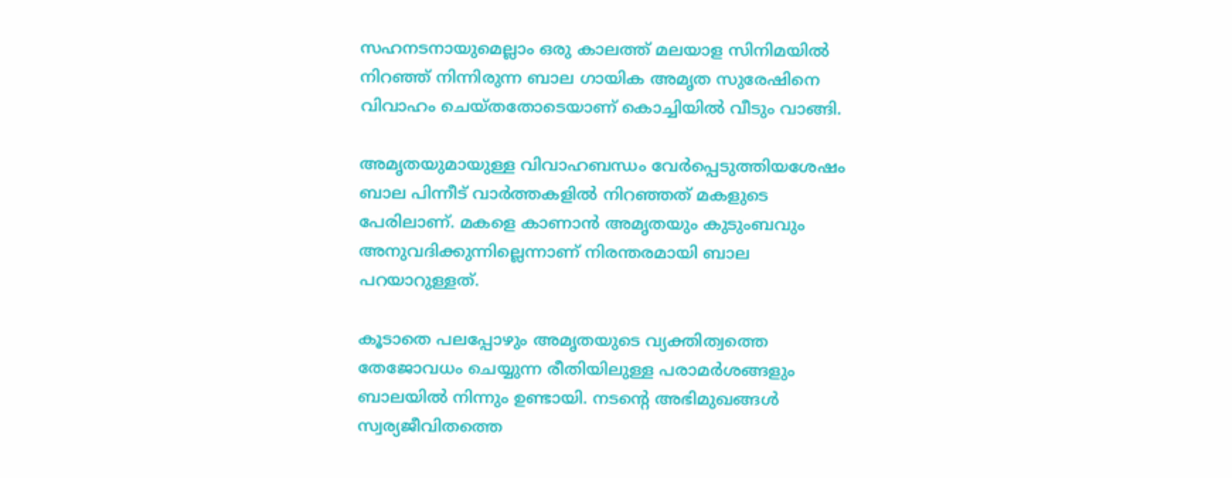സഹനടനായുമെല്ലാം ഒരു കാലത്ത് മലയാള സിനിമയിൽ നിറഞ്ഞ് നിന്നിരുന്ന ബാല ഗായിക അമൃത സുരേഷിനെ വിവാഹം ചെയ്തതോടെയാണ് കൊച്ചിയിൽ വീടും വാങ്ങി.

അമൃതയുമായുള്ള വിവാഹബന്ധം വേർപ്പെടുത്തിയശേഷം ബാല പിന്നീട് വാർത്തകളിൽ നിറഞ്ഞത് മകളുടെ പേരിലാണ്. മകളെ കാണാൻ അമൃതയും കുടുംബവും അനുവദിക്കുന്നില്ലെന്നാണ് നിരന്തരമായി ബാല പറയാറുള്ളത്.

കൂടാതെ പലപ്പോഴും അമൃതയുടെ വ്യക്തിത്വത്തെ തേജോവധം ചെയ്യുന്ന രീതിയിലുള്ള പരാമർശങ്ങളും ബാലയിൽ നിന്നും ഉണ്ടായി. നടന്റെ അഭിമുഖങ്ങൾ സ്വര്യജീവിതത്തെ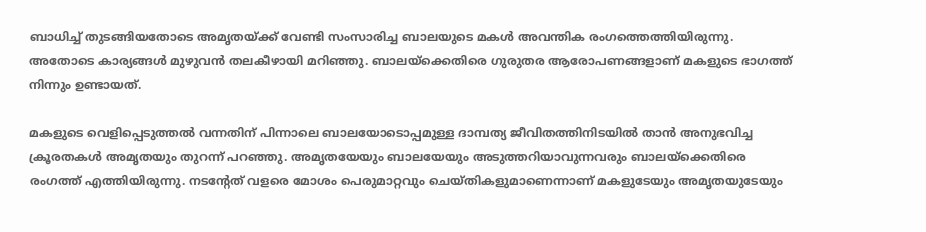ബാധിച്ച് തുടങ്ങിയതോടെ അമ‍ൃതയ്ക്ക് വേണ്ടി സംസാരിച്ച ബാലയുടെ മകൾ അവന്തിക രംഗത്തെത്തിയിരുന്നു. അതോടെ കാര്യങ്ങൾ മുഴുവൻ തലകീഴായി മറിഞ്ഞു. ബാലയ്ക്കെതിരെ ഗുരുതര ആരോപണങ്ങളാണ് മകളുടെ ഭാഗത്ത് നിന്നും ഉണ്ടായത്.

മകളുടെ വെളിപ്പെടുത്തൽ വന്നതിന് പിന്നാലെ ബാലയോടൊപ്പമുള്ള ദാമ്പത്യ ജീവിതത്തിനിടയിൽ താൻ അനുഭവിച്ച ക്രൂരതകൾ അമൃതയും തുറന്ന് പറഞ്ഞു. അമൃതയേയും ബാലയേയും അടുത്തറിയാവുന്നവരും ബാലയ്ക്കെതിരെ രംഗത്ത് എത്തിയിരുന്നു. നടന്റേത് വളരെ മോശം പെരുമാറ്റവും ചെയ്തികളുമാണെന്നാണ് മകളുടേയും അമൃതയുടേയും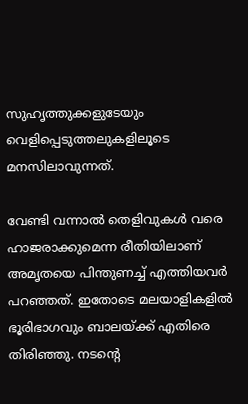സുഹൃത്തുക്കളുടേയും വെളിപ്പെടുത്തലുകളിലൂടെ മനസിലാവുന്നത്.

വേണ്ടി വന്നാൽ തെളിവുകൾ വരെ ഹാജരാക്കുമെന്ന രീതിയിലാണ് അമൃതയെ പിന്തുണച്ച് എത്തിയവർ പറഞ്ഞത്. ഇതോടെ മലയാളികളിൽ ഭൂരിഭാഗവും ബാലയ്ക്ക് എതിരെ തിരിഞ്ഞു. നടന്റെ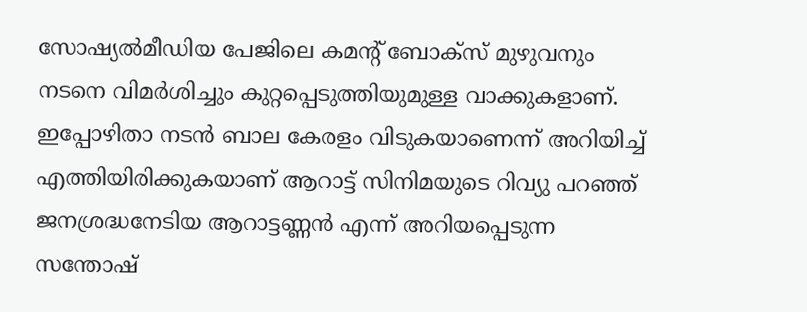സോഷ്യൽ‌മീഡിയ പേജിലെ കമന്റ് ബോക്സ് മുഴുവനും നടനെ വിമർശിച്ചും കുറ്റപ്പെടുത്തിയുമുള്ള വാക്കുകളാണ്. ഇപ്പോഴിതാ നടൻ ബാല കേരളം വിടുകയാണെന്ന് അറിയിച്ച് എത്തിയിരിക്കുകയാണ് ആറാട്ട് സിനിമയുടെ റിവ്യു പറഞ്ഞ് ജനശ്രദ്ധനേടിയ ആറാട്ടണ്ണൻ എന്ന് അറിയപ്പെടുന്ന സന്തോഷ്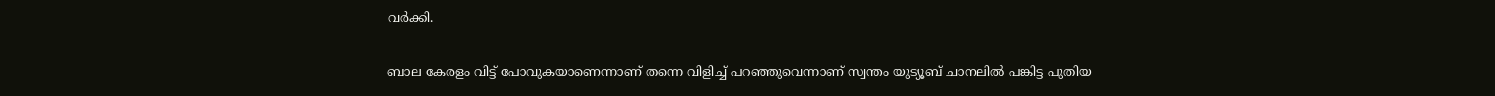വർക്കി.

ബാല കേരളം വിട്ട് പോവുകയാണെന്നാണ് തന്നെ വിളിച്ച് പറഞ്ഞുവെന്നാണ് സ്വന്തം യുട്യൂബ് ചാനലിൽ പങ്കിട്ട പുതിയ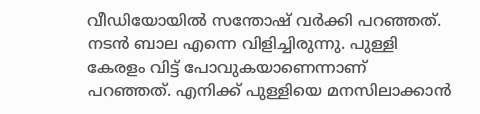വീഡിയോയിൽ സന്തോഷ് വർക്കി പറഞ്ഞത്. നടൻ ബാല എന്നെ വിളിച്ചിരുന്നു. പുള്ളി കേരളം വിട്ട് പോവുകയാണെന്നാണ് പറഞ്ഞത്. എനിക്ക് പുള്ളിയെ മനസിലാക്കാൻ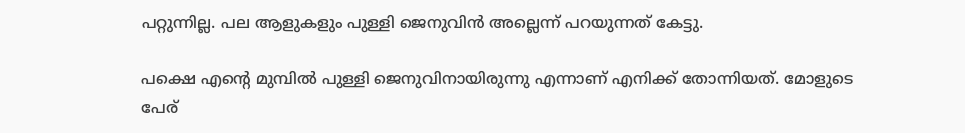പറ്റുന്നില്ല. പല ആളുകളും പുള്ളി ജെനുവിൻ അല്ലെന്ന് പറയുന്നത് കേട്ടു.

പക്ഷെ എന്റെ മുമ്പിൽ പുള്ളി ജെനുവിനായിരുന്നു എന്നാണ് എനിക്ക് തോന്നിയത്. മോളുടെ പേര്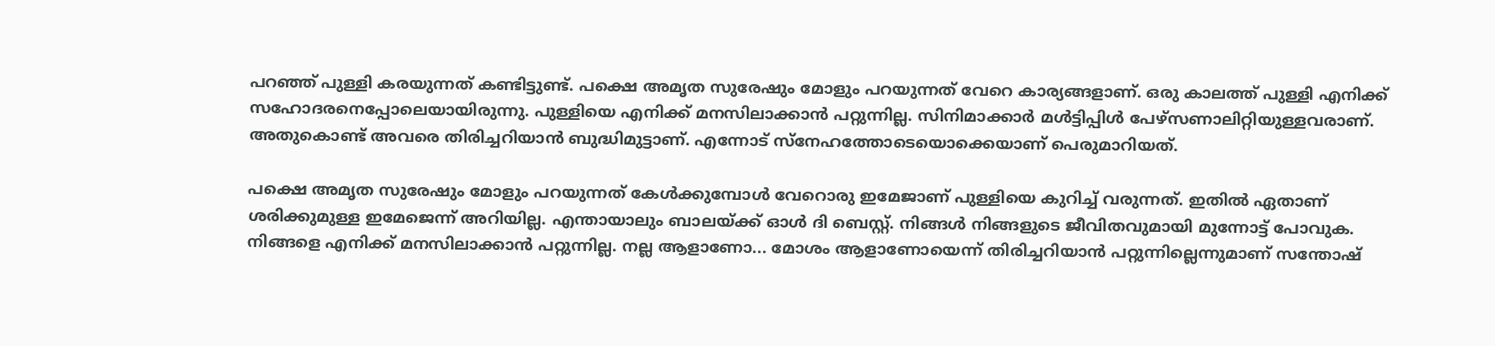പറഞ്ഞ് പുള്ളി കരയുന്നത് കണ്ടിട്ടുണ്ട്. പക്ഷെ അമൃത സുരേഷും മോളും പറയുന്നത് വേറെ കാര്യങ്ങളാണ്. ഒരു കാലത്ത് പുള്ളി എനിക്ക് സഹോദരനെപ്പോലെയായിരുന്നു. പുള്ളിയെ എനിക്ക് മനസിലാക്കാൻ പറ്റുന്നില്ല. സിനിമാക്കാർ മൾട്ടിപ്പിൾ പേഴ്സണാലിറ്റിയുള്ളവരാണ്. അതുകൊണ്ട് അവരെ തിരിച്ചറിയാൻ ബുദ്ധിമുട്ടാണ്. എന്നോട് സ്നേഹത്തോടെയൊക്കെയാണ് പെരുമാറിയത്.

പക്ഷെ അമൃത സുരേഷും മോളും പറയുന്നത് കേൾക്കുമ്പോൾ വേറൊരു ഇമേജാണ് പുള്ളിയെ കുറിച്ച് വരുന്നത്. ഇതിൽ ഏതാണ് ശരിക്കുമുള്ള ഇമേജെന്ന് അറിയില്ല. എന്തായാലും ബാലയ്ക്ക് ഓൾ ദി ബെസ്റ്റ്. നിങ്ങൾ നിങ്ങളുടെ ജീവിതവുമായി മുന്നോട്ട് പോവുക. നിങ്ങളെ എനിക്ക് മനസിലാക്കാൻ പറ്റുന്നില്ല. നല്ല ആളാണോ... മോശം ആളാണോയെന്ന് തിരിച്ചറിയാൻ പറ്റുന്നില്ലെന്നുമാണ് സന്തോഷ്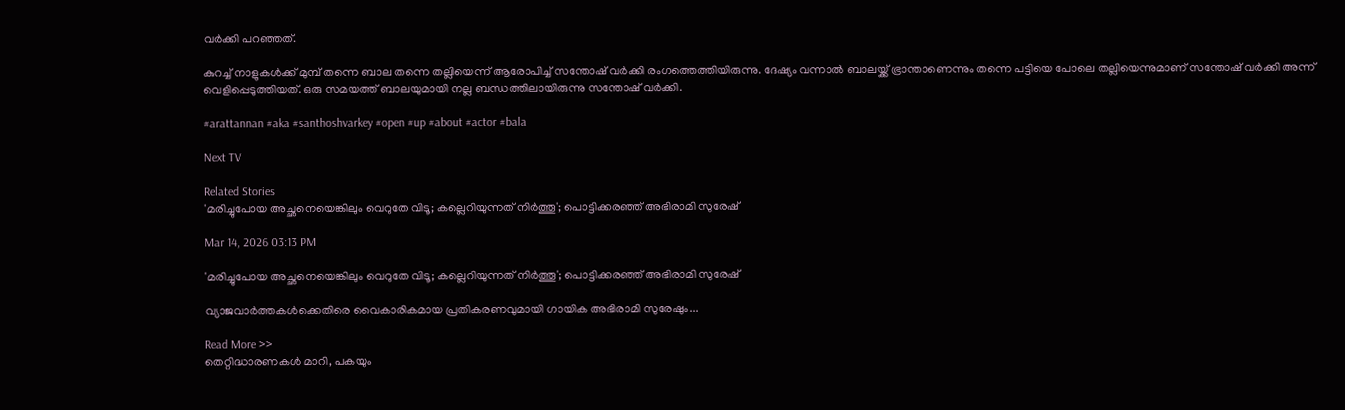വർക്കി പറഞ്ഞത്.

കുറച്ച് നാളുകൾക്ക് മുമ്പ് തന്നെ ബാല തന്നെ തല്ലിയെന്ന് ആരോപിച്ച് സന്തോഷ് വർക്കി രംഗത്തെത്തിയിരുന്നു. ദേഷ്യം വന്നാൽ ബാലയ്ക്ക് ഭ്രാന്താണെന്നും തന്നെ പട്ടിയെ പോലെ തല്ലിയെന്നുമാണ് സന്തോഷ് വർക്കി അന്ന് വെളിപ്പെടുത്തിയത്. ഒരു സമയത്ത് ബാലയുമായി നല്ല ബന്ധത്തിലായിരുന്നു സന്തോഷ് വർക്കി.

#arattannan #aka #santhoshvarkey #open #up #about #actor #bala

Next TV

Related Stories
'മരിച്ചുപോയ അച്ഛനെയെങ്കിലും വെറുതേ വിടൂ; കല്ലെറിയുന്നത് നിർത്തൂ'; പൊട്ടിക്കരഞ്ഞ് അഭിരാമി സുരേഷ്

Mar 14, 2026 03:13 PM

'മരിച്ചുപോയ അച്ഛനെയെങ്കിലും വെറുതേ വിടൂ; കല്ലെറിയുന്നത് നിർത്തൂ'; പൊട്ടിക്കരഞ്ഞ് അഭിരാമി സുരേഷ്

വ്യാജവാർത്തകൾക്കെതിരെ വൈകാരികമായ പ്രതികരണവുമായി ഗായിക അഭിരാമി സുരേഷും...

Read More >>
തെറ്റിദ്ധാരണകൾ മാറി, പകയും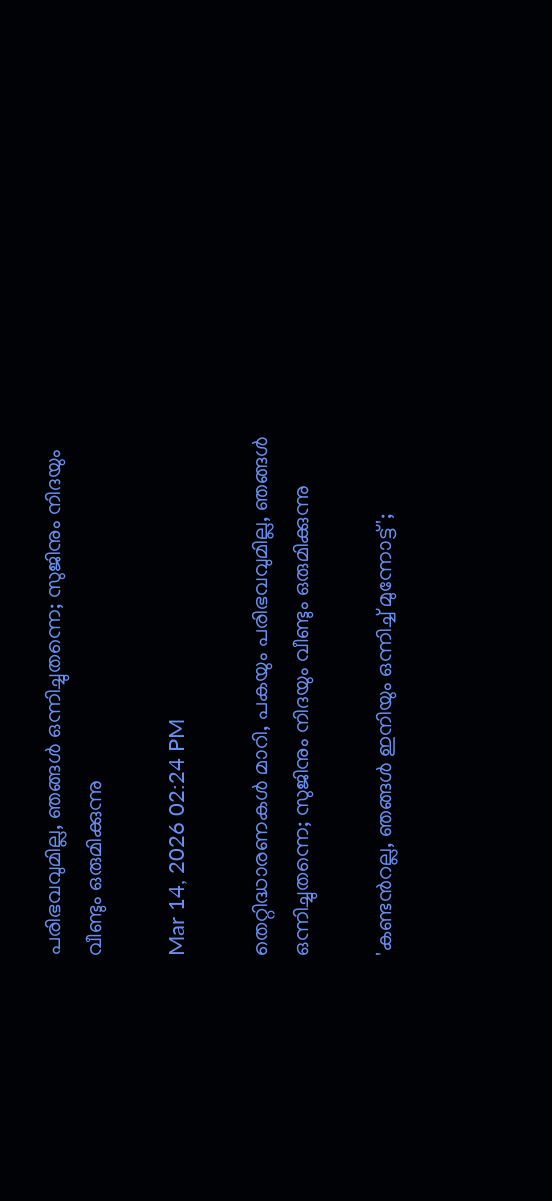പരിഭവവുമില്ല, ഞങ്ങൾ ഒന്നിച്ചുതന്നെ; സുജിനും നിദയും വീണ്ടും ഒരുമിക്കുന്നു

Mar 14, 2026 02:24 PM

തെറ്റിദ്ധാരണകൾ മാറി, പകയും പരിഭവവുമില്ല, ഞങ്ങൾ ഒന്നിച്ചുതന്നെ; സുജിനും നിദയും വീണ്ടും ഒരുമിക്കുന്നു

'കണ്ടന്‍റല്ല, ഞങ്ങൾ ഇനിയും ഒന്നിച്ച് മുന്നോട്ട്';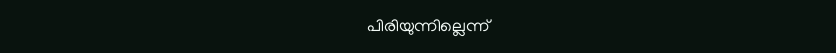പിരിയുന്നില്ലെന്ന്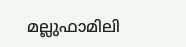മല്ലുഫാമിലി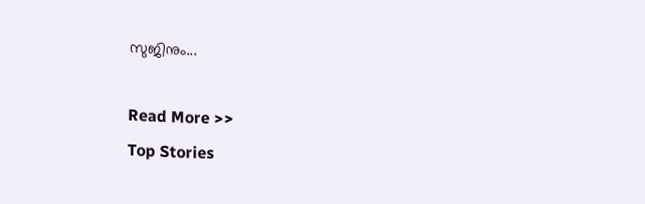സുജിനും...

Read More >>
Top Stories